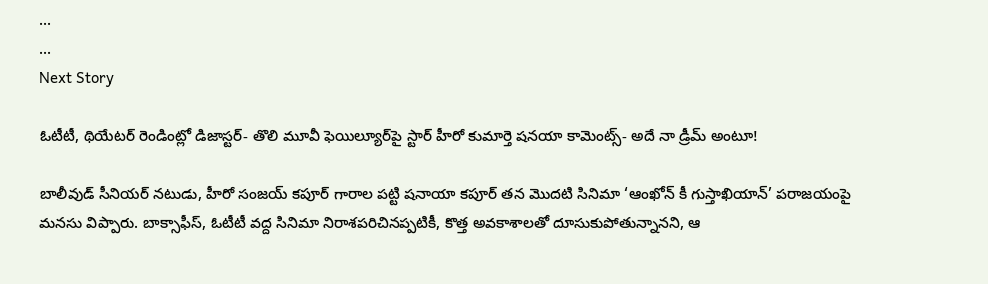...
...
Next Story

ఓటీటీ, థియేటర్ రెండింట్లో డిజాస్టర్- తొలి మూవీ ఫెయిల్యూర్‌పై స్టార్ హీరో కుమార్తె షనయా కామెంట్స్- అదే నా డ్రీమ్ అంటూ!

బాలీవుడ్ సీనియర్ నటుడు, హీరో సంజయ్ కపూర్ గారాల పట్టి షనాయా కపూర్ తన మొదటి సినిమా ‘ఆంఖోన్ కీ గుస్తాఖియాన్’ పరాజయంపై మనసు విప్పారు. బాక్సాఫీస్, ఓటీటీ వద్ద సినిమా నిరాశపరిచినప్పటికీ, కొత్త అవకాశాలతో దూసుకుపోతున్నానని, ఆ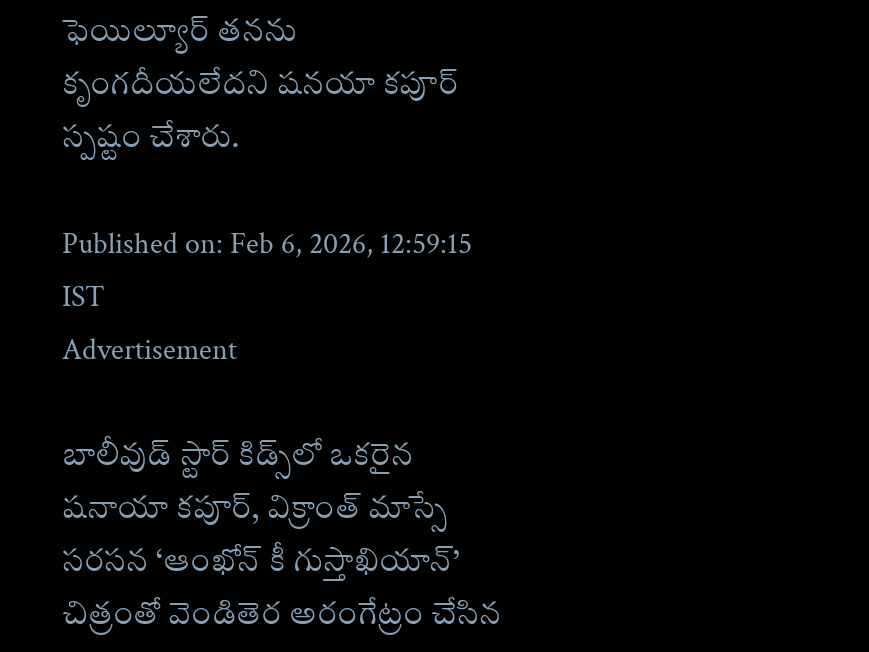ఫెయిల్యూర్ తనను కృంగదీయలేదని షనయా కపూర్ స్పష్టం చేశారు.

Published on: Feb 6, 2026, 12:59:15 IST
Advertisement

బాలీవుడ్ స్టార్ కిడ్స్‌లో ఒకరైన షనాయా కపూర్, విక్రాంత్ మాస్సే సరసన ‘ఆంఖోన్ కీ గుస్తాఖియాన్’ చిత్రంతో వెండితెర అరంగేట్రం చేసిన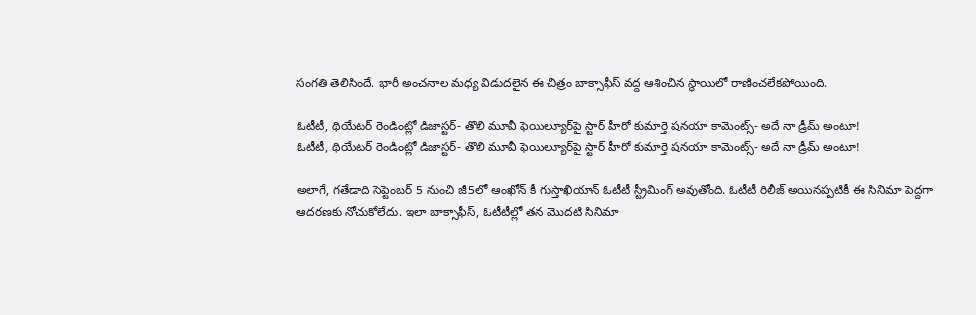సంగతి తెలిసిందే. భారీ అంచనాల మధ్య విడుదలైన ఈ చిత్రం బాక్సాఫీస్ వద్ద ఆశించిన స్థాయిలో రాణించలేకపోయింది.

ఓటీటీ, థియేటర్ రెండింట్లో డిజాస్టర్- తొలి మూవీ ఫెయిల్యూర్‌పై స్టార్ హీరో కుమార్తె షనయా కామెంట్స్- అదే నా డ్రీమ్ అంటూ!
ఓటీటీ, థియేటర్ రెండింట్లో డిజాస్టర్- తొలి మూవీ ఫెయిల్యూర్‌పై స్టార్ హీరో కుమార్తె షనయా కామెంట్స్- అదే నా డ్రీమ్ అంటూ!

అలాగే, గతేడాది సెప్టెంబర్ 5 నుంచి జీ5లో ఆంఖోన్ కీ గుస్తాఖియాన్ ఓటీటీ స్ట్రీమింగ్ అవుతోంది. ఓటీటీ రిలీజ్ అయినప్పటికీ ఈ సినిమా పెద్దగా ఆదరణకు నోచుకోలేదు. ఇలా బాక్సాఫీస్, ఓటీటీల్లో తన మొదటి సినిమా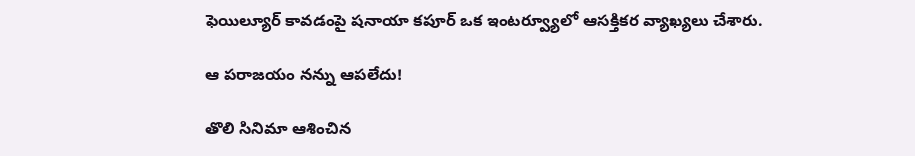ఫెయిల్యూర్ కావడంపై షనాయా కపూర్ ఒక ఇంటర్వ్యూలో ఆసక్తికర వ్యాఖ్యలు చేశారు.

ఆ పరాజయం నన్ను ఆపలేదు!

తొలి సినిమా ఆశించిన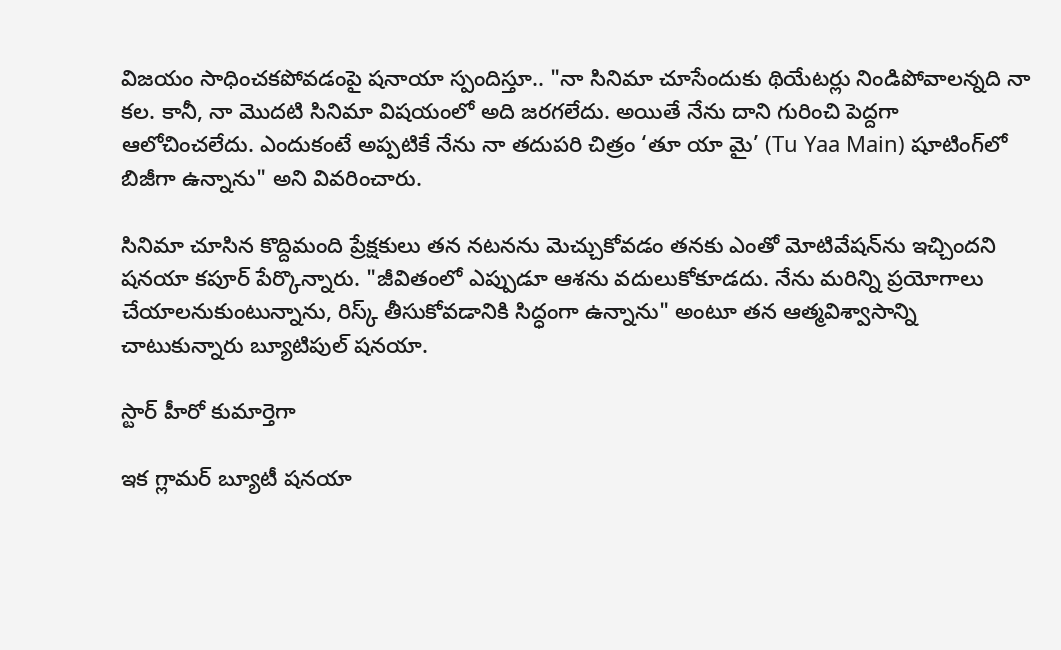విజయం సాధించకపోవడంపై షనాయా స్పందిస్తూ.. "నా సినిమా చూసేందుకు థియేటర్లు నిండిపోవాలన్నది నా కల. కానీ, నా మొదటి సినిమా విషయంలో అది జరగలేదు. అయితే నేను దాని గురించి పెద్దగా ఆలోచించలేదు. ఎందుకంటే అప్పటికే నేను నా తదుపరి చిత్రం ‘తూ యా మై’ (Tu Yaa Main) షూటింగ్‌లో బిజీగా ఉన్నాను" అని వివరించారు.

సినిమా చూసిన కొద్దిమంది ప్రేక్షకులు తన నటనను మెచ్చుకోవడం తనకు ఎంతో మోటివేషన్‌ను ఇచ్చిందని షనయా కపూర్ పేర్కొన్నారు. "జీవితంలో ఎప్పుడూ ఆశను వదులుకోకూడదు. నేను మరిన్ని ప్రయోగాలు చేయాలనుకుంటున్నాను, రిస్క్ తీసుకోవడానికి సిద్ధంగా ఉన్నాను" అంటూ తన ఆత్మవిశ్వాసాన్ని చాటుకున్నారు బ్యూటిపుల్ షనయా.

స్టార్ హీరో కుమార్తెగా

ఇక గ్లామర్ బ్యూటీ షనయా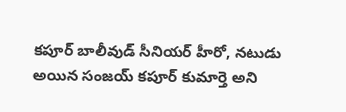కపూర్ బాలీవుడ్ సీనియర్ హీరో, నటుడు అయిన సంజయ్ కపూర్ కుమార్తె అని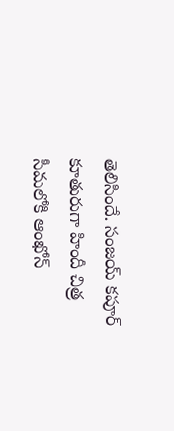తెలిసిందే. సంజయ్ కపూర్ కూతురుగా హిందీ చిత్ర సీమలోకి ఆంఖోన్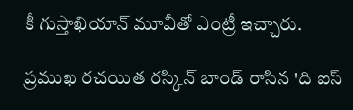కీ గుస్తాఖియాన్ మూవీతో ఎంట్రీ ఇచ్చారు.

ప్రముఖ రచయిత రస్కిన్ బాండ్ రాసిన 'ది ఐస్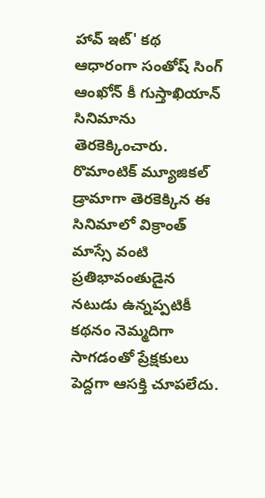హావ్ ఇట్' కథ ఆధారంగా సంతోష్ సింగ్ ఆంఖోన్ కీ గుస్తాఖియాన్ సినిమాను తెరకెక్కించారు. రొమాంటిక్ మ్యూజికల్ డ్రామాగా తెరకెక్కిన ఈ సినిమాలో విక్రాంత్ మాస్సే వంటి ప్రతిభావంతుడైన నటుడు ఉన్నప్పటికీ కథనం నెమ్మదిగా సాగడంతో ప్రేక్షకులు పెద్దగా ఆసక్తి చూపలేదు.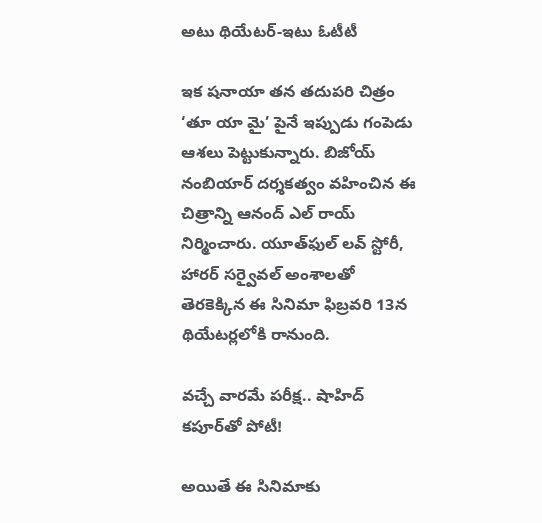అటు థియేటర్-ఇటు ఓటీటీ

ఇక షనాయా తన తదుపరి చిత్రం ‘తూ యా మై’ పైనే ఇప్పుడు గంపెడు ఆశలు పెట్టుకున్నారు. బిజోయ్ నంబియార్ దర్శకత్వం వహించిన ఈ చిత్రాన్ని ఆనంద్ ఎల్ రాయ్ నిర్మించారు. యూత్‌ఫుల్ లవ్ స్టోరీ, హారర్ సర్వైవల్ అంశాలతో తెరకెక్కిన ఈ సినిమా ఫిబ్రవరి 13న థియేటర్లలోకి రానుంది.

వచ్చే వారమే పరీక్ష.. షాహిద్ కపూర్‌తో పోటీ!

అయితే ఈ సినిమాకు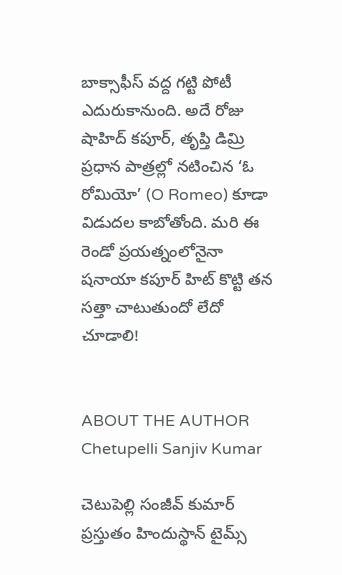బాక్సాఫీస్ వద్ద గట్టి పోటీ ఎదురుకానుంది. అదే రోజు షాహిద్ కపూర్, తృప్తి డిమ్రి ప్రధాన పాత్రల్లో నటించిన ‘ఓ రోమియో’ (O Romeo) కూడా విడుదల కాబోతోంది. మరి ఈ రెండో ప్రయత్నంలోనైనా షనాయా కపూర్ హిట్ కొట్టి తన సత్తా చాటుతుందో లేదో చూడాలి!


ABOUT THE AUTHOR
Chetupelli Sanjiv Kumar

చెటుపెల్లి సంజీవ్ కుమార్ ప్రస్తుతం హిందుస్థాన్ టైమ్స్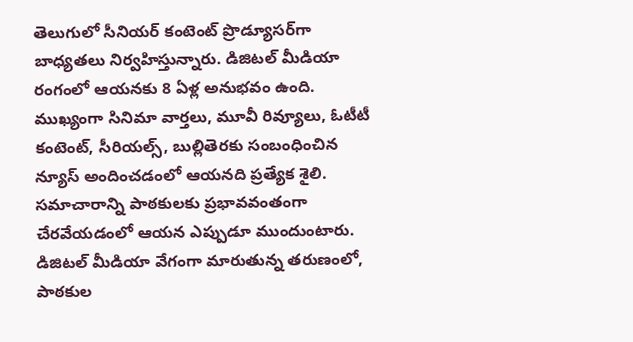తెలుగులో సీనియర్ కంటెంట్ ప్రొడ్యూసర్‌గా బాధ్యతలు నిర్వహిస్తున్నారు. డిజిటల్ మీడియా రంగంలో ఆయనకు 8 ఏళ్ల అనుభవం ఉంది. ముఖ్యంగా సినిమా వార్తలు, మూవీ రివ్యూలు, ఓటీటీ కంటెంట్, సీరియల్స్, బుల్లితెరకు సంబంధించిన న్యూస్ అందించడంలో ఆయనది ప్రత్యేక శైలి. సమాచారాన్ని పాఠకులకు ప్రభావవంతంగా చేరవేయడంలో ఆయన ఎప్పుడూ ముందుంటారు. డిజిటల్ మీడియా వేగంగా మారుతున్న తరుణంలో, పాఠకుల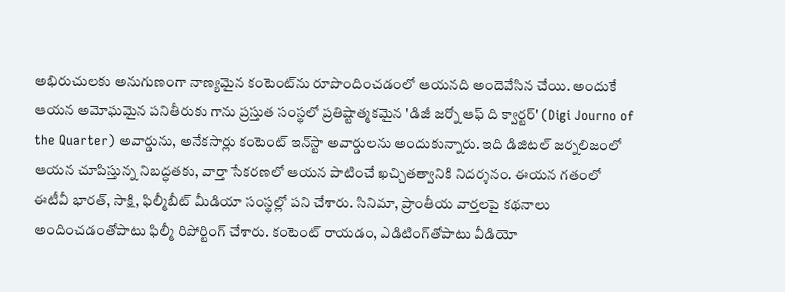అభిరుచులకు అనుగుణంగా నాణ్యమైన కంటెంట్‌ను రూపొందించడంలో ఆయనది అందెవేసిన చేయి. అందుకే ఆయన అమోఘమైన పనితీరుకు గాను ప్రస్తుత సంస్థలో ప్రతిష్టాత్మకమైన 'డిజీ జర్నో ఆఫ్ ది క్వార్టర్' (Digi Journo of the Quarter) అవార్డును, అనేకసార్లు కంటెంట్ ఇన్‌స్టా అవార్డులను అందుకున్నారు. ఇది డిజిటల్ జర్నలిజంలో ఆయన చూపిస్తున్న నిబద్ధతకు, వార్తా సేకరణలో ఆయన పాటించే ఖచ్చితత్వానికి నిదర్శనం. ఈయన గతంలో ఈటీవీ భారత్, సాక్షి, ఫిల్మీబీట్ మీడియా సంస్థల్లో పని చేశారు. సినిమా, ప్రాంతీయ వార్తలపై కథనాలు అందించడంతోపాటు ఫిల్మీ రిపోర్టింగ్ చేశారు. కంటెంట్ రాయడం, ఎడిటింగ్‌తోపాటు వీడియో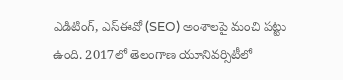ఎడిటింగ్, ఎస్‌ఈవో (SEO) అంశాలపై మంచి పట్టు ఉంది. 2017లో తెలంగాణ యూనివర్సిటీలో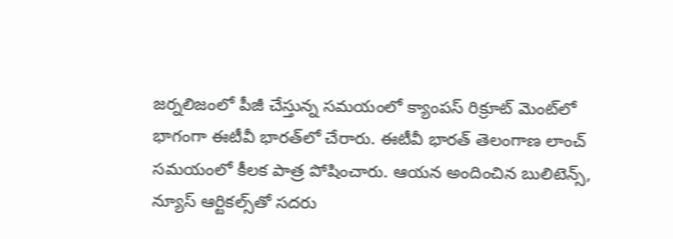జర్నలిజంలో పీజీ చేస్తున్న సమయంలో క్యాంపస్ రిక్రూట్ మెంట్‌లో భాగంగా ఈటీవీ భారత్‌లో చేరారు. ఈటీవీ భారత్ తెలంగాణ లాంచ్ సమయంలో కీలక పాత్ర పోషించారు. ఆయన అందించిన బులిటెన్స్, న్యూస్ ఆర్టికల్స్‌తో సదరు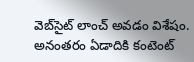వెబ్‌సైట్ లాంచ్ అవడం విశేషం. అనంతరం ఏడాదికి కంటెంట్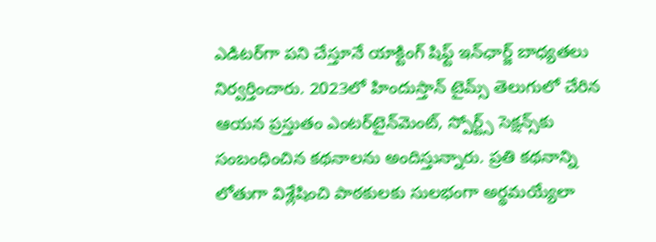ఎడిటర్‌గా పని చేస్తూనే యాక్టింగ్ షిఫ్ట్ ఇన్‌ఛార్జ్ బాధ్యతలు నిర్వర్తించారు. 2023లో హిందుస్తాన్ టైమ్స్ తెలుగులో చేరిన ఆయన ప్రస్తుతం ఎంటర్‌టైన్‌మెంట్, స్పోర్ట్స్ సెక్షన్స్‌కు సంబంధించిన కథనాలను అందిస్తున్నారు. ప్రతి కథనాన్ని లోతుగా విశ్లేషించి పాఠకులకు సులభంగా అర్థమయ్యేలా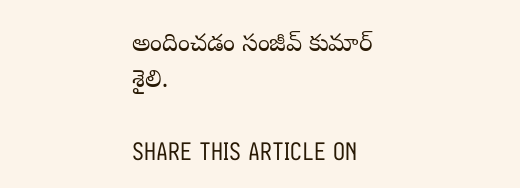అందించడం సంజీవ్ కుమార్ శైలి.

SHARE THIS ARTICLE ON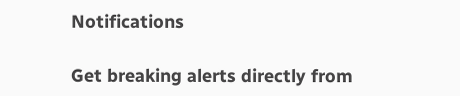Notifications

Get breaking alerts directly from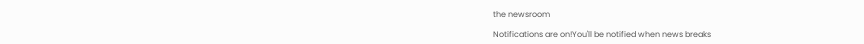the newsroom

Notifications are on!You'll be notified when news breaks